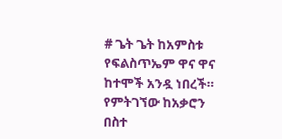# ጌት ጌት ከአምስቱ የፍልስጥኤም ዋና ዋና ከተሞች አንዷ ነበረች። የምትገኘው ከአቃሮን በስተ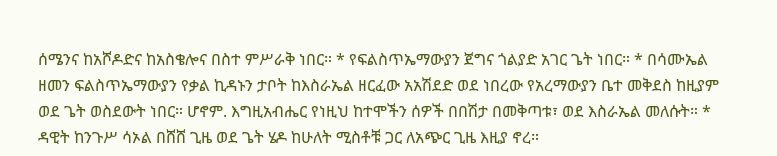ሰሜንና ከአሾዶድና ከአስቄሎና በስተ ምሥራቅ ነበር። * የፍልስጥኤማውያን ጀግና ጎልያድ አገር ጌት ነበር። * በሳሙኤል ዘመን ፍልስጥኤማውያን የቃል ኪዳኑን ታቦት ከእስራኤል ዘርፈው አአሽደድ ወደ ነበረው የአረማውያን ቤተ መቅደስ ከዚያም ወደ ጌት ወስደውት ነበር። ሆኖም. እግዚአብሔር የነዚህ ከተሞችን ሰዎች በበሽታ በመቅጣቱ፣ ወደ እስራኤል መለሱት። * ዳዊት ከንጉሥ ሳኦል በሸሸ ጊዜ ወደ ጌት ሄዶ ከሁለት ሚስቶቹ ጋር ለአጭር ጊዜ እዚያ ኖረ።